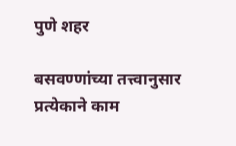पुणे शहर

बसवण्णांच्या तत्त्वानुसार प्रत्येकाने काम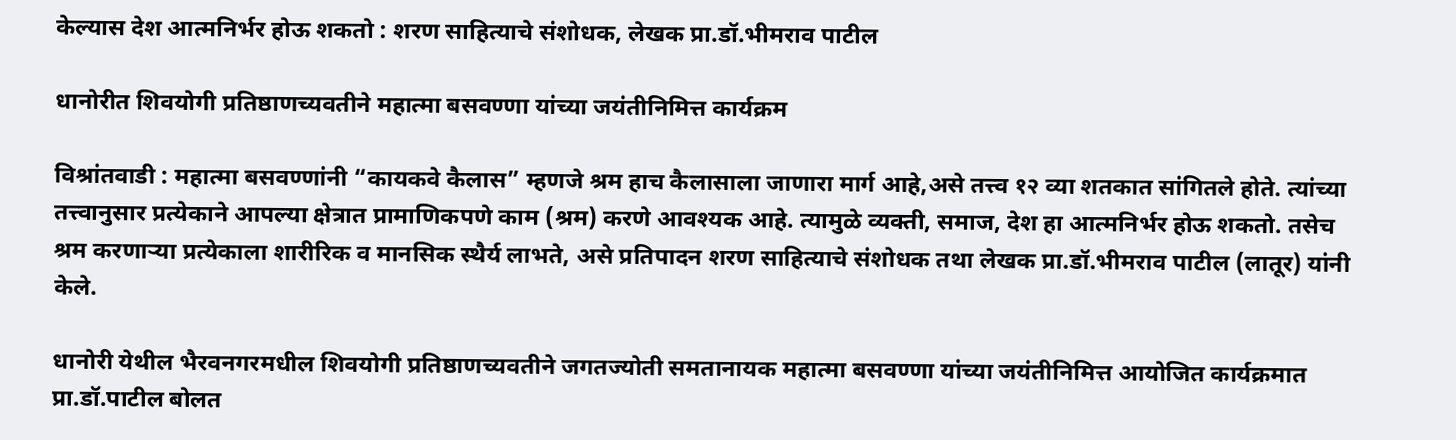केल्यास देश आत्मनिर्भर होऊ शकतो : शरण साहित्याचे संशोधक, लेखक प्रा.डॉ.भीमराव पाटील

धानोरीत शिवयोगी प्रतिष्ठाणच्यवतीने महात्मा बसवण्णा यांच्या जयंतीनिमित्त कार्यक्रम

विश्रांतवाडी : महात्मा बसवण्णांनी “कायकवे कैलास” म्हणजे श्रम हाच कैलासाला जाणारा मार्ग आहे,असे तत्त्व १२ व्या शतकात सांगितले होते. त्यांच्या तत्त्वानुसार प्रत्येकाने आपल्या क्षेत्रात प्रामाणिकपणे काम (श्रम) करणे आवश्यक आहे. त्यामुळे व्यक्ती, समाज, देश हा आत्मनिर्भर होऊ शकतो. तसेच श्रम करणाऱ्या प्रत्येकाला शारीरिक व मानसिक स्थैर्य लाभते, असे प्रतिपादन शरण साहित्याचे संशोधक तथा लेखक प्रा.डॉ.भीमराव पाटील (लातूर) यांनी केले.

धानोरी येथील भैरवनगरमधील शिवयोगी प्रतिष्ठाणच्यवतीने जगतज्योती समतानायक महात्मा बसवण्णा यांच्या जयंतीनिमित्त आयोजित कार्यक्रमात प्रा.डॉ.पाटील बोलत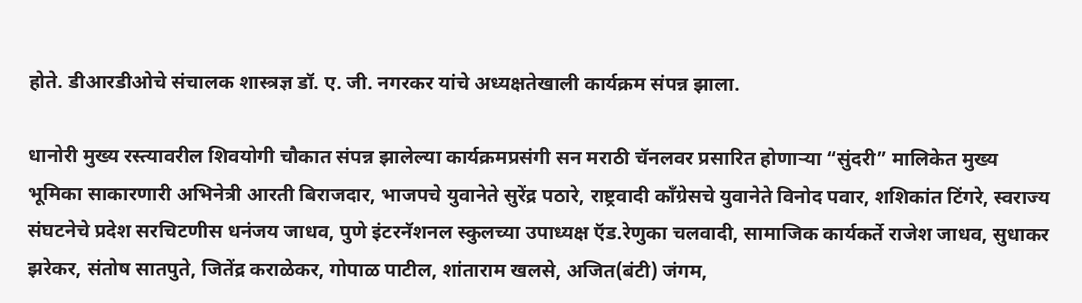होते. डीआरडीओचे संचालक शास्त्रज्ञ डॉ. ए. जी. नगरकर यांचे अध्यक्षतेखाली कार्यक्रम संपन्न झाला.

धानोरी मुख्य रस्त्यावरील शिवयोगी चौकात संपन्न झालेल्या कार्यक्रमप्रसंगी सन मराठी चॅनलवर प्रसारित होणाऱ्या “सुंदरी” मालिकेत मुख्य भूमिका साकारणारी अभिनेत्री आरती बिराजदार, भाजपचे युवानेते सुरेंद्र पठारे, राष्ट्रवादी काँग्रेसचे युवानेते विनोद पवार, शशिकांत टिंगरे, स्वराज्य संघटनेचे प्रदेश सरचिटणीस धनंजय जाधव, पुणे इंटरनॅशनल स्कुलच्या उपाध्यक्ष ऍड.रेणुका चलवादी, सामाजिक कार्यकर्ते राजेश जाधव, सुधाकर झरेकर, संतोष सातपुते, जितेंद्र कराळेकर, गोपाळ पाटील, शांताराम खलसे, अजित(बंटी) जंगम,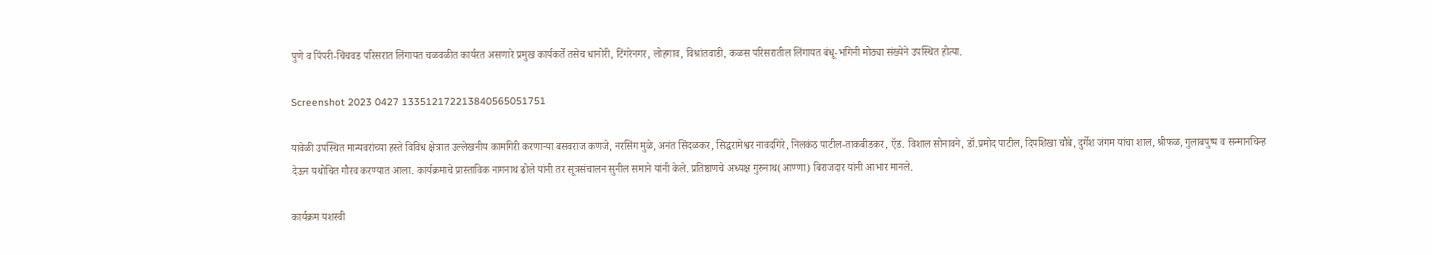पुणे व पिंपरी-चिंचवड परिसरात लिंगायत चळवळीत कार्यरत असणारे प्रमुख कार्यकर्ते तसेच धानोरी, टिंगरेनगर, लोहगाव, विश्रांतवाडी, कळस परिसरातील लिंगायत बंधू-भगिनी मोठ्या संख्येने उपस्थित होत्या.

Screenshot 2023 0427 133512172213840565051751

यावेळी उपस्थित मान्यवरांच्या हस्ते विविध क्षेत्रात उल्लेखनीय कामगिरी करणाऱ्या बसवराज कणजे, नरसिंग मुळे, अनंत सिंदळकर, सिद्धरामेश्वर नावदगिरे, निलकंठ पाटील-ताकबीडकर, ऍड. विशाल सोनावने, डॉ.प्रमोद पाटील, दिपशिखा चौबे, दुर्गेश जंगम यांचा शाल, श्रीफळ, गुलाबपुष्प व सन्मानचिन्ह देऊन यथोचित गौरव करण्यात आला. कार्यक्रमाचे प्रास्ताविक नागनाथ ढोले यांनी तर सूत्रसंचालन सुनील समाने यांनी केले. प्रतिष्ठाणचे अध्यक्ष गुरुनाथ(आण्णा) बिराजदार यांनी आभार मानले.

कार्यक्रम यशस्वी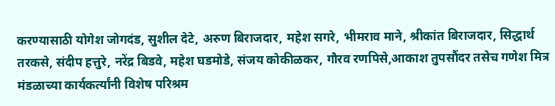करण्यासाठी योगेश जोगदंड, सुशील देटे, अरुण बिराजदार, महेश सगरे, भीमराव माने, श्रीकांत बिराजदार, सिद्धार्थ तरकसे, संदीप हत्तुरे, नरेंद्र बिडवे, महेश घडमोडे, संजय कोकीळकर, गौरव रणपिसे,आकाश तुपसौंदर तसेच गणेश मित्र मंडळाच्या कार्यकर्त्यांनी विशेष परिश्रम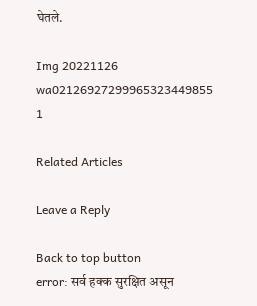घेतले.

Img 20221126 wa02126927299965323449855 1

Related Articles

Leave a Reply

Back to top button
error: सर्व हक्क सुरक्षित असून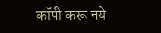कॉपी करू नये